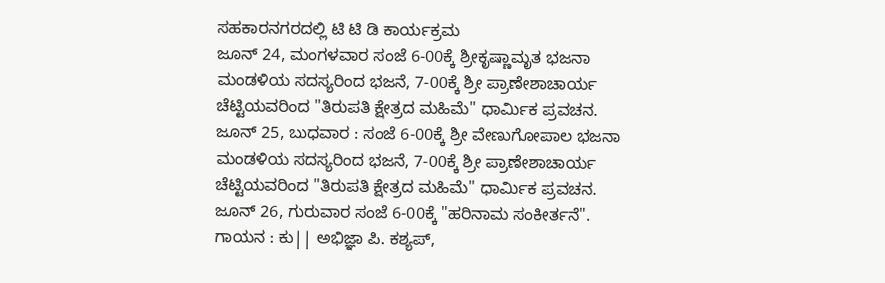ಸಹಕಾರನಗರದಲ್ಲಿ ಟಿ ಟಿ ಡಿ ಕಾರ್ಯಕ್ರಮ
ಜೂನ್ 24, ಮಂಗಳವಾರ ಸಂಜೆ 6-00ಕ್ಕೆ ಶ್ರೀಕೃಷ್ಣಾಮೃತ ಭಜನಾ ಮಂಡಳಿಯ ಸದಸ್ಯರಿಂದ ಭಜನೆ, 7-00ಕ್ಕೆ ಶ್ರೀ ಪ್ರಾಣೇಶಾಚಾರ್ಯ ಚೆಟ್ಟಿಯವರಿಂದ "ತಿರುಪತಿ ಕ್ಷೇತ್ರದ ಮಹಿಮೆ" ಧಾರ್ಮಿಕ ಪ್ರವಚನ.
ಜೂನ್ 25, ಬುಧವಾರ : ಸಂಜೆ 6-00ಕ್ಕೆ ಶ್ರೀ ವೇಣುಗೋಪಾಲ ಭಜನಾ ಮಂಡಳಿಯ ಸದಸ್ಯರಿಂದ ಭಜನೆ, 7-00ಕ್ಕೆ ಶ್ರೀ ಪ್ರಾಣೇಶಾಚಾರ್ಯ ಚೆಟ್ಟಿಯವರಿಂದ "ತಿರುಪತಿ ಕ್ಷೇತ್ರದ ಮಹಿಮೆ" ಧಾರ್ಮಿಕ ಪ್ರವಚನ.
ಜೂನ್ 26, ಗುರುವಾರ ಸಂಜೆ 6-00ಕ್ಕೆ "ಹರಿನಾಮ ಸಂಕೀರ್ತನೆ". ಗಾಯನ : ಕು|| ಅಭಿಜ್ಞಾ ಪಿ. ಕಶ್ಯಪ್,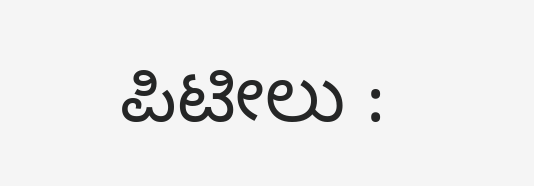ಪಿಟೀಲು :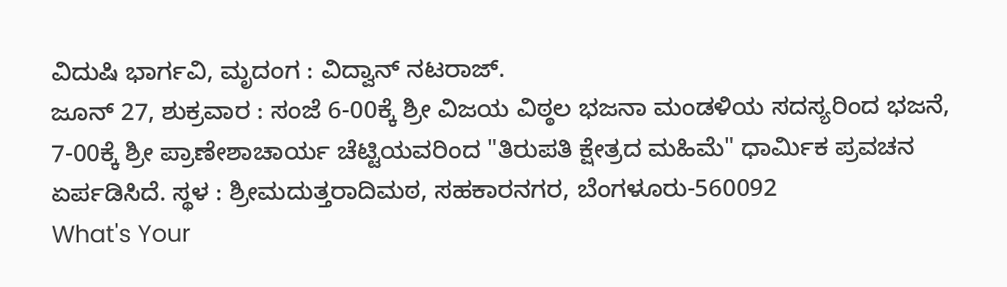ವಿದುಷಿ ಭಾರ್ಗವಿ, ಮೃದಂಗ : ವಿದ್ವಾನ್ ನಟರಾಜ್.
ಜೂನ್ 27, ಶುಕ್ರವಾರ : ಸಂಜೆ 6-00ಕ್ಕೆ ಶ್ರೀ ವಿಜಯ ವಿಠ್ಠಲ ಭಜನಾ ಮಂಡಳಿಯ ಸದಸ್ಯರಿಂದ ಭಜನೆ, 7-00ಕ್ಕೆ ಶ್ರೀ ಪ್ರಾಣೇಶಾಚಾರ್ಯ ಚೆಟ್ಟಿಯವರಿಂದ "ತಿರುಪತಿ ಕ್ಷೇತ್ರದ ಮಹಿಮೆ" ಧಾರ್ಮಿಕ ಪ್ರವಚನ ಏರ್ಪಡಿಸಿದೆ. ಸ್ಥಳ : ಶ್ರೀಮದುತ್ತರಾದಿಮಠ, ಸಹಕಾರನಗರ, ಬೆಂಗಳೂರು-560092
What's Your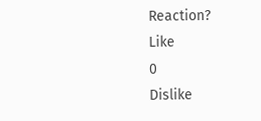Reaction?
Like
0
Dislike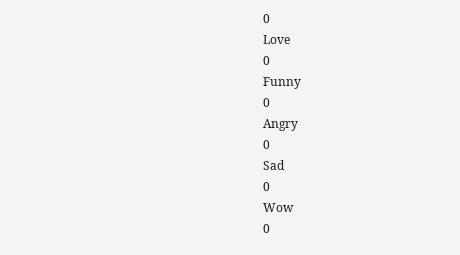0
Love
0
Funny
0
Angry
0
Sad
0
Wow
0